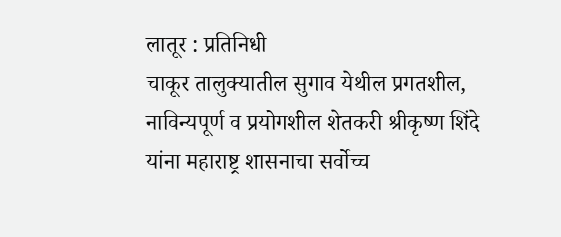लातूर : प्रतिनिधी
चाकूर तालुक्यातील सुगाव येथील प्रगतशील, नाविन्यपूर्ण व प्रयोगशील शेतकरी श्रीकृष्ण शिंदे यांना महाराष्ट्र शासनाचा सर्वोच्च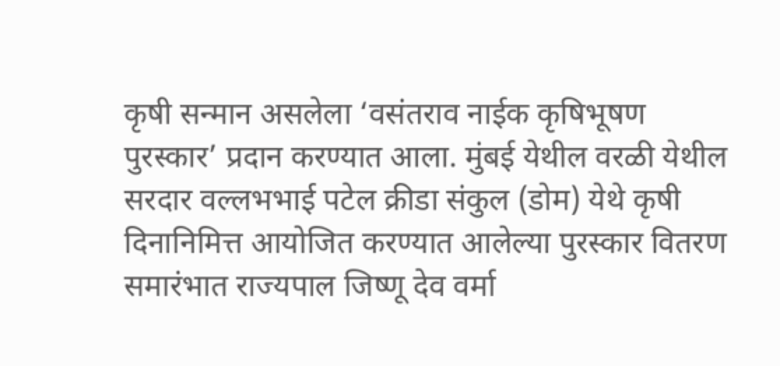कृषी सन्मान असलेला ‘वसंतराव नाईक कृषिभूषण पुरस्कार’ प्रदान करण्यात आला. मुंबई येथील वरळी येथील सरदार वल्लभभाई पटेल क्रीडा संकुल (डोम) येथे कृषी दिनानिमित्त आयोजित करण्यात आलेल्या पुरस्कार वितरण समारंभात राज्यपाल जिष्णू देव वर्मा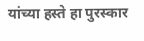यांच्या हस्ते हा पुरस्कार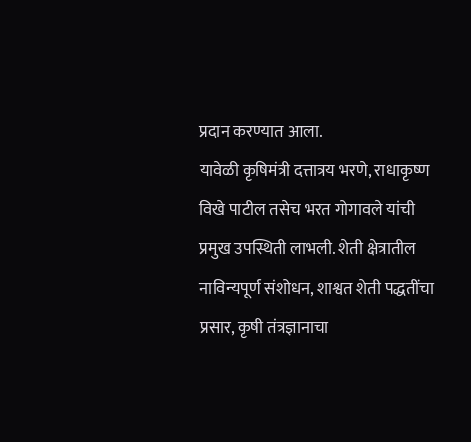प्रदान करण्यात आला.
यावेळी कृषिमंत्री दत्तात्रय भरणे, राधाकृष्ण विखे पाटील तसेच भरत गोगावले यांची प्रमुख उपस्थिती लाभली. शेती क्षेत्रातील नाविन्यपूर्ण संशोधन, शाश्वत शेती पद्धतींचा प्रसार, कृषी तंत्रज्ञानाचा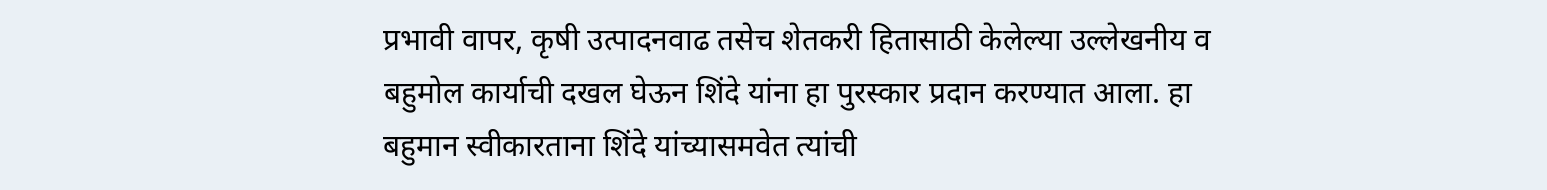प्रभावी वापर, कृषी उत्पादनवाढ तसेच शेतकरी हितासाठी केलेल्या उल्लेखनीय व बहुमोल कार्याची दखल घेऊन शिंदे यांना हा पुरस्कार प्रदान करण्यात आला. हा बहुमान स्वीकारताना शिंदे यांच्यासमवेत त्यांची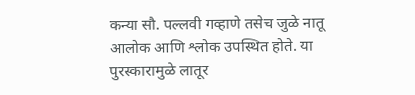कन्या सौ. पल्लवी गव्हाणे तसेच जुळे नातू आलोक आणि श्लोक उपस्थित होते. या पुरस्कारामुळे लातूर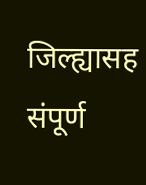जिल्ह्यासह संपूर्ण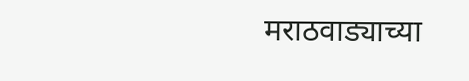मराठवाड्याच्या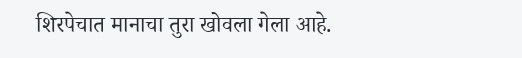शिरपेचात मानाचा तुरा खोवला गेला आहे.